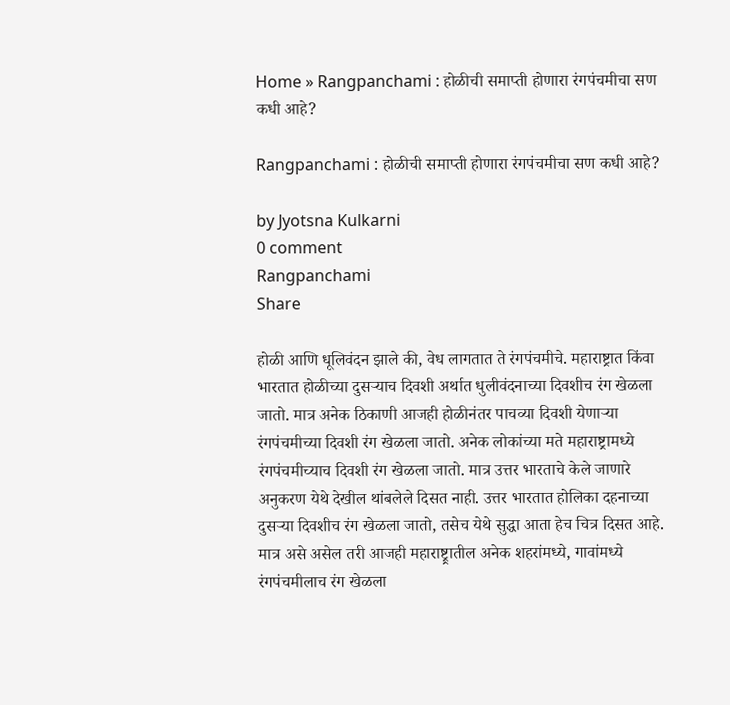Home » Rangpanchami : होळीची समाप्ती होणारा रंगपंचमीचा सण कधी आहे?

Rangpanchami : होळीची समाप्ती होणारा रंगपंचमीचा सण कधी आहे?

by Jyotsna Kulkarni
0 comment
Rangpanchami
Share

होळी आणि धूलिवंदन झाले की, वेध लागतात ते रंगपंचमीचे. महाराष्ट्रात किंवा भारतात होळीच्या दुसऱ्याच दिवशी अर्थात धुलीवंदनाच्या दिवशीच रंग खेळला जातो. मात्र अनेक ठिकाणी आजही होळीनंतर पाचव्या दिवशी येणाऱ्या रंगपंचमीच्या दिवशी रंग खेळला जातो. अनेक लोकांच्या मते महाराष्ट्रामध्ये रंगपंचमीच्याच दिवशी रंग खेळला जातो. मात्र उत्तर भारताचे केले जाणारे अनुकरण येथे देखील थांबलेले दिसत नाही. उत्तर भारतात होलिका दहनाच्या दुसऱ्या दिवशीच रंग खेळला जातो, तसेच येथे सुद्धा आता हेच चित्र दिसत आहे. मात्र असे असेल तरी आजही महाराष्ट्र्रातील अनेक शहरांमध्ये, गावांमध्ये रंगपंचमीलाच रंग खेळला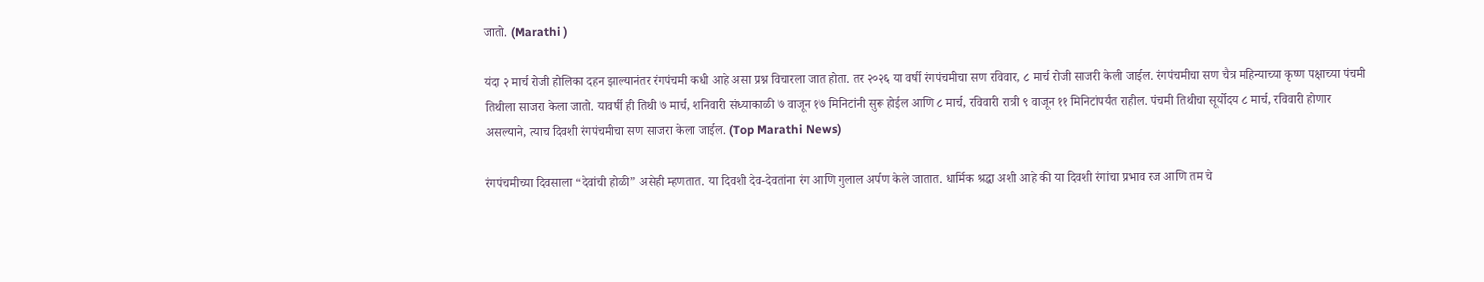जातो. (Marathi )

यंदा २ मार्च रोजी होलिका दहन झाल्यानंतर रंगपंचमी कधी आहे असा प्रश्न विचारला जात होता. तर २०२६ या वर्षी रंगपंचमीचा सण रविवार, ८ मार्च रोजी साजरी केली जाईल. रंगपंचमीचा सण चैत्र महिन्याच्या कृष्ण पक्षाच्या पंचमी तिथीला साजरा केला जातो. यावर्षी ही तिथी ७ मार्च, शनिवारी संध्याकाळी ७ वाजून १७ मिनिटांनी सुरू होईल आणि ८ मार्च, रविवारी रात्री ९ वाजून ११ मिनिटांपर्यंत राहील. पंचमी तिथीचा सूर्योदय ८ मार्च, रविवारी होणार असल्याने, त्याच दिवशी रंगपंचमीचा सण साजरा केला जाईल. (Top Marathi News)

रंगपंचमीच्या दिवसाला “देवांची होळी” असेही म्हणतात. या दिवशी देव-देवतांना रंग आणि गुलाल अर्पण केले जातात. धार्मिक श्रद्धा अशी आहे की या दिवशी रंगांचा प्रभाव रज आणि तम चे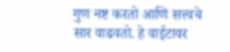गुण नष्ट करतो आणि सत्त्वचे सार वाढवतो. हे वाईटावर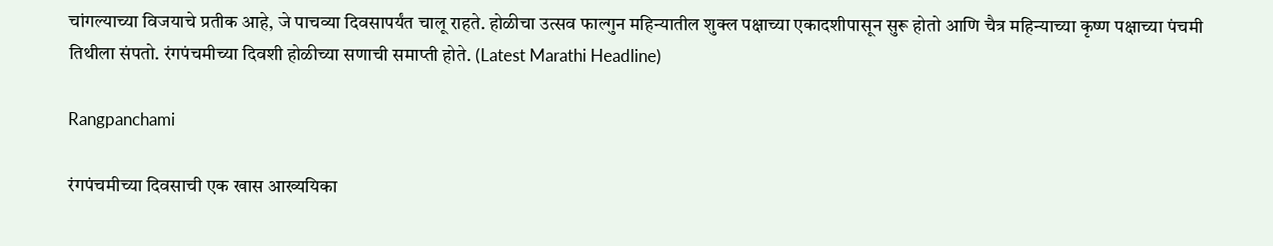चांगल्याच्या विजयाचे प्रतीक आहे, जे पाचव्या दिवसापर्यंत चालू राहते. होळीचा उत्सव फाल्गुन महिन्यातील शुक्ल पक्षाच्या एकादशीपासून सुरू होतो आणि चैत्र महिन्याच्या कृष्ण पक्षाच्या पंचमी तिथीला संपतो. रंगपंचमीच्या दिवशी होळीच्या सणाची समाप्ती होते. (Latest Marathi Headline)

Rangpanchami

रंगपंचमीच्या दिवसाची एक खास आख्ययिका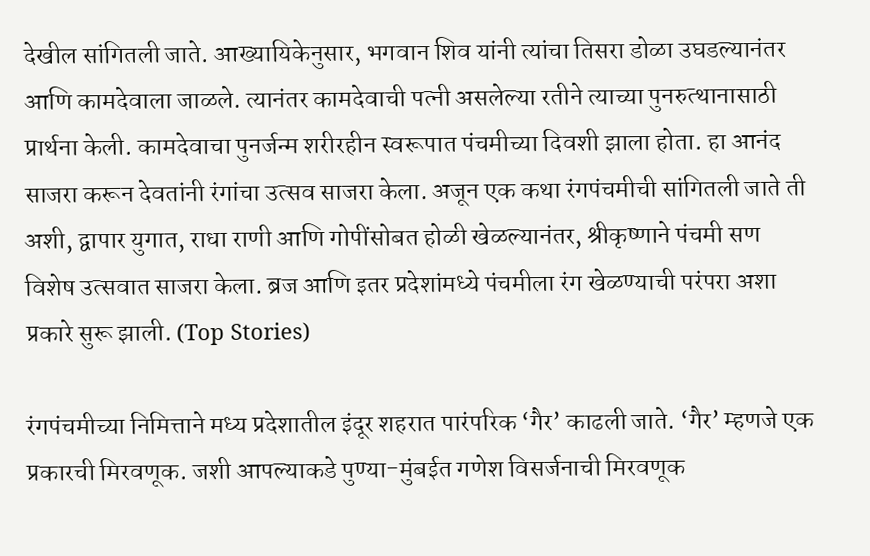देखील सांगितली जाते. आख्यायिकेनुसार, भगवान शिव यांनी त्यांचा तिसरा डोळा उघडल्यानंतर आणि कामदेवाला जाळले. त्यानंतर कामदेवाची पत्नी असलेल्या रतीने त्याच्या पुनरुत्थानासाठी प्रार्थना केली. कामदेवाचा पुनर्जन्म शरीरहीन स्वरूपात पंचमीच्या दिवशी झाला होता. हा आनंद साजरा करून देवतांनी रंगांचा उत्सव साजरा केला. अजून एक कथा रंगपंचमीची सांगितली जाते ती अशी, द्वापार युगात, राधा राणी आणि गोपींसोबत होळी खेळल्यानंतर, श्रीकृष्णाने पंचमी सण विशेष उत्सवात साजरा केला. ब्रज आणि इतर प्रदेशांमध्ये पंचमीला रंग खेळण्याची परंपरा अशा प्रकारे सुरू झाली. (Top Stories)

रंगपंचमीच्या निमित्ताने मध्य प्रदेशातील इंदूर शहरात पारंपरिक ‘गैर’ काढली जाते. ‘गैर’ म्हणजे एक प्रकारची मिरवणूक. जशी आपल्याकडे पुण्या-मुंबईत गणेश विसर्जनाची मिरवणूक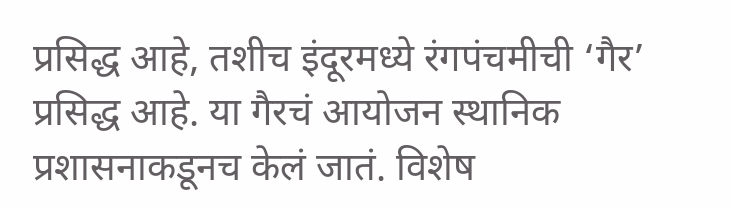प्रसिद्ध आहे, तशीच इंदूरमध्ये रंगपंचमीची ‘गैर’ प्रसिद्ध आहे. या गैरचं आयोजन स्थानिक प्रशासनाकडूनच केलं जातं. विशेष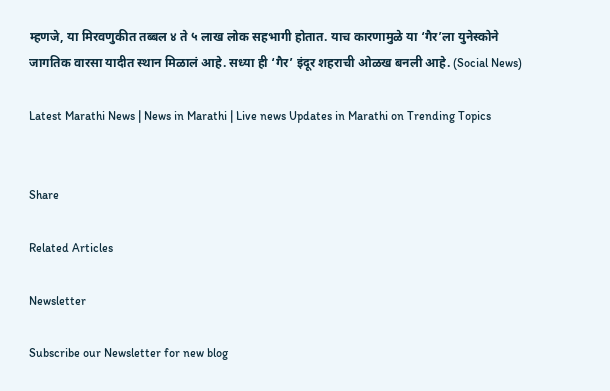म्हणजे, या मिरवणुकीत तब्बल ४ ते ५ लाख लोक सहभागी होतात. याच कारणामुळे या ‘गैर’ला युनेस्कोने जागतिक वारसा यादीत स्थान मिळालं आहे. सध्या ही ‘गैर’ इंदूर शहराची ओळख बनली आहे. (Social News)

Latest Marathi News | News in Marathi | Live news Updates in Marathi on Trending Topics


Share

Related Articles

Newsletter

Subscribe our Newsletter for new blog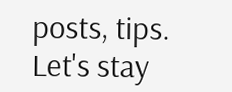posts, tips. Let's stay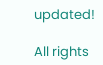updated!

All rights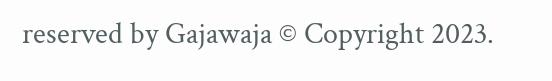reserved by Gajawaja © Copyright 2023.